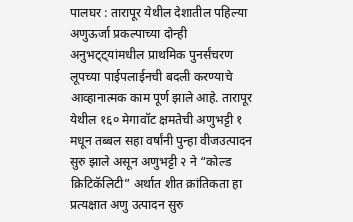पालघर : तारापूर येथील देशातील पहिल्या अणुऊर्जा प्रकल्पाच्या दोन्ही अनुभट्ट्यांमधील प्राथमिक पुनर्संचरण लूपच्या पाईपलाईनची बदली करण्याचे आव्हानात्मक काम पूर्ण झाले आहे. तारापूर येथील १६० मेगावॉट क्षमतेची अणुभट्टी १ मधून तब्बल सहा वर्षांनी पुन्हा वीजउत्पादन सुरु झाले असून अणुभट्टी २ ने “कोल्ड क्रिटिकॅलिटी” अर्थात शीत क्रांतिकता हा प्रत्यक्षात अणु उत्पादन सुरु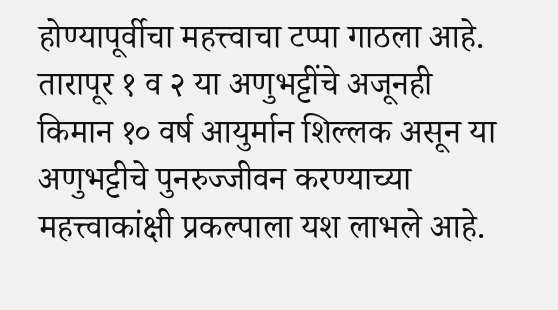होण्यापूर्वीचा महत्त्वाचा टप्पा गाठला आहे. तारापूर १ व २ या अणुभट्टींचे अजूनही किमान १० वर्ष आयुर्मान शिल्लक असून या अणुभट्टीचे पुनरुज्जीवन करण्याच्या महत्त्वाकांक्षी प्रकल्पाला यश लाभले आहे.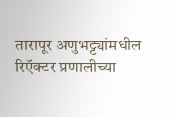तारापूर अणुभट्ट्यांमधील रिऍक्टर प्रणालीच्या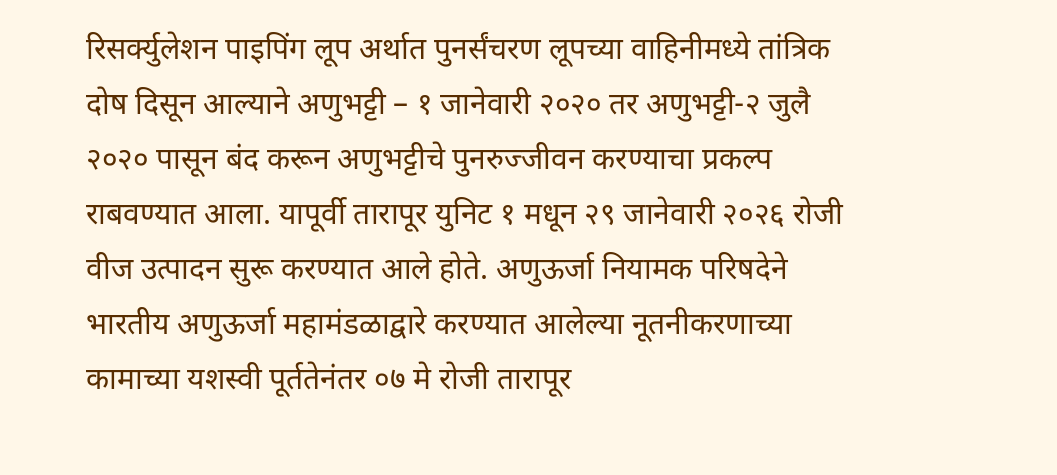रिसर्क्युलेशन पाइपिंग लूप अर्थात पुनर्संचरण लूपच्या वाहिनीमध्ये तांत्रिक दोष दिसून आल्याने अणुभट्टी – १ जानेवारी २०२० तर अणुभट्टी-२ जुलै २०२० पासून बंद करून अणुभट्टीचे पुनरुज्जीवन करण्याचा प्रकल्प राबवण्यात आला. यापूर्वी तारापूर युनिट १ मधून २९ जानेवारी २०२६ रोजी वीज उत्पादन सुरू करण्यात आले होते. अणुऊर्जा नियामक परिषदेने भारतीय अणुऊर्जा महामंडळाद्वारे करण्यात आलेल्या नूतनीकरणाच्या कामाच्या यशस्वी पूर्ततेनंतर ०७ मे रोजी तारापूर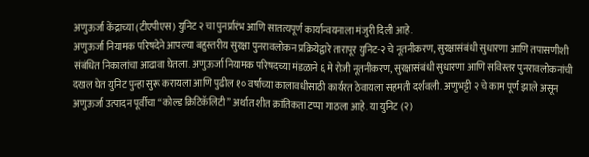अणुऊर्जा केंद्राच्या (टीएपीएस) युनिट २ चा पुनर्प्रारंभ आणि सातत्यपूर्ण कार्यान्वयनाला मंजुरी दिली आहे.
अणुऊर्जा नियामक परिषदेने आपल्या बहुस्तरीय सुरक्षा पुनरावलोकन प्रक्रियेद्वारे तारापूर युनिट-२ चे नूतनीकरण, सुरक्षासंबंधी सुधारणा आणि तपासणीशी संबंधित निकालांचा आढावा घेतला. अणुऊर्जा नियामक परिषदच्या मंडळाने ६ मे रोजी नूतनीकरण, सुरक्षासंबंधी सुधारणा आणि सविस्तर पुनरावलोकनांची दखल घेत युनिट पुन्हा सुरू करायला आणि पुढील १० वर्षांच्या कालावधीसाठी कार्यरत ठेवायला सहमती दर्शवली. अणुभट्टी २ चे काम पूर्ण झाले असून अणुऊर्जा उत्पादन पूर्वीचा “कोल्ड क्रिटिकॅलिटी” अर्थात शीत क्रांतिकता टप्पा गाठला आहे. या युनिट (२)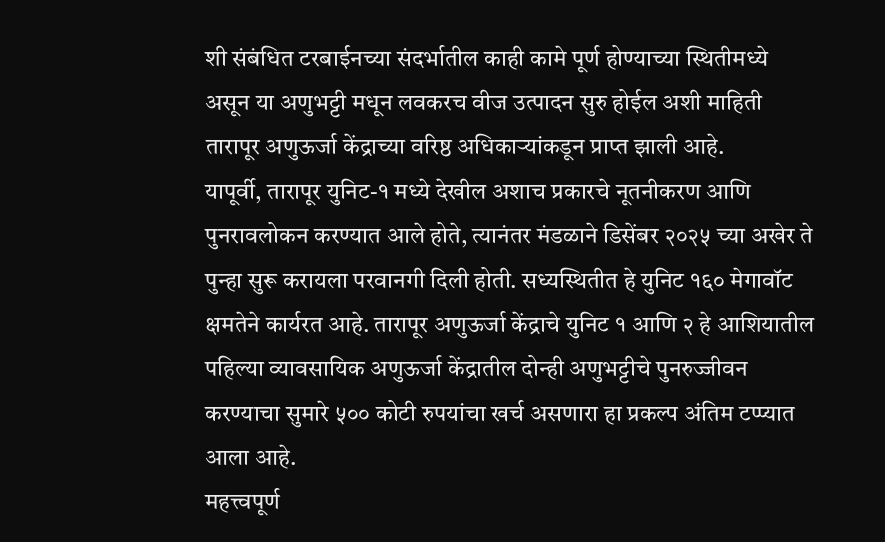शी संबंधित टरबाईनच्या संदर्भातील काही कामे पूर्ण होण्याच्या स्थितीमध्ये असून या अणुभट्टी मधून लवकरच वीज उत्पादन सुरु होईल अशी माहिती तारापूर अणुऊर्जा केंद्राच्या वरिष्ठ अधिकाऱ्यांकडून प्राप्त झाली आहे.
यापूर्वी, तारापूर युनिट-१ मध्ये देखील अशाच प्रकारचे नूतनीकरण आणि पुनरावलोकन करण्यात आले होते, त्यानंतर मंडळाने डिसेंबर २०२५ च्या अखेर ते पुन्हा सुरू करायला परवानगी दिली होती. सध्यस्थितीत हे युनिट १६० मेगावॉट क्षमतेने कार्यरत आहे. तारापूर अणुऊर्जा केंद्राचे युनिट १ आणि २ हे आशियातील पहिल्या व्यावसायिक अणुऊर्जा केंद्रातील दोन्ही अणुभट्टीचे पुनरुज्जीवन करण्याचा सुमारे ५०० कोटी रुपयांचा खर्च असणारा हा प्रकल्प अंतिम टप्प्यात आला आहे.
महत्त्वपूर्ण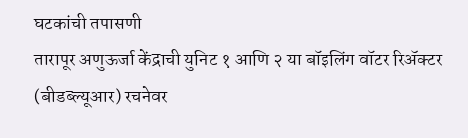घटकांची तपासणी
तारापूर अणुऊर्जा केंद्राची युनिट १ आणि २ या बॉइलिंग वॉटर रिॲक्टर (बीडब्ल्यूआर) रचनेवर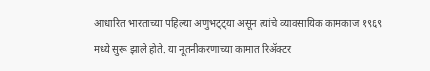आधारित भारताच्या पहिल्या अणुभट्ट्या असून त्यांचे व्यावसायिक कामकाज १९६९ मध्ये सुरू झाले होते. या नूतनीकरणाच्या कामात रिॲक्टर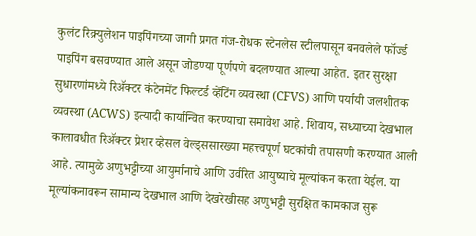कुलंट रिक्र्युलेशन पाइपिंगच्या जागी प्रगत गंज-रोधक स्टेनलेस स्टीलपासून बनवलेले फॉर्ज्ड पाइपिंग बसवण्यात आले असून जोडण्या पूर्णपणे बदलण्यात आल्या आहेत. इतर सुरक्षा सुधारणांमध्ये रिॲक्टर कंटेनमेंट फिल्टर्ड व्हेंटिंग व्यवस्था (CFVS) आणि पर्यायी जलशीतक व्यवस्था (ACWS) इत्यादी कार्यान्वित करण्याचा समावेश आहे. शिवाय, सध्याच्या देखभाल कालावधीत रिॲक्टर प्रेशर व्हेसल वेल्ड्ससारख्या महत्त्वपूर्ण घटकांची तपासणी करण्यात आली आहे. त्यामुळे अणुभट्टीच्या आयुर्मानाचे आणि उर्वरित आयुष्याचे मूल्यांकन करता येईल. या मूल्यांकनावरून सामान्य देखभाल आणि देखरेखीसह अणुभट्टी सुरक्षित कामकाज सुरू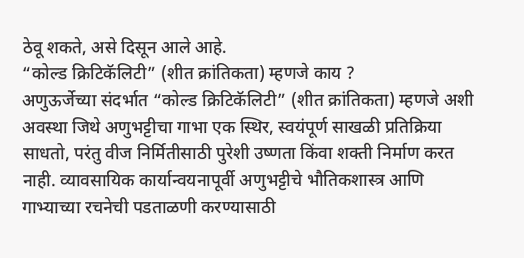ठेवू शकते, असे दिसून आले आहे.
“कोल्ड क्रिटिकॅलिटी” (शीत क्रांतिकता) म्हणजे काय ?
अणुऊर्जेच्या संदर्भात “कोल्ड क्रिटिकॅलिटी” (शीत क्रांतिकता) म्हणजे अशी अवस्था जिथे अणुभट्टीचा गाभा एक स्थिर, स्वयंपूर्ण साखळी प्रतिक्रिया साधतो, परंतु वीज निर्मितीसाठी पुरेशी उष्णता किंवा शक्ती निर्माण करत नाही. व्यावसायिक कार्यान्वयनापूर्वी अणुभट्टीचे भौतिकशास्त्र आणि गाभ्याच्या रचनेची पडताळणी करण्यासाठी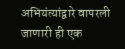अभियंत्यांद्वारे वापरली जाणारी ही एक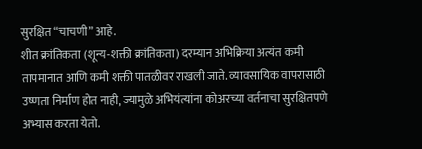सुरक्षित “चाचणी” आहे.
शीत क्रांतिकता (शून्य-शक्ती क्रांतिकता) दरम्यान अभिक्रिया अत्यंत कमी तापमानात आणि कमी शक्ती पातळीवर राखली जाते. व्यावसायिक वापरासाठी उष्णता निर्माण होत नाही, ज्यामुळे अभियंत्यांना कोअरच्या वर्तनाचा सुरक्षितपणे अभ्यास करता येतो.